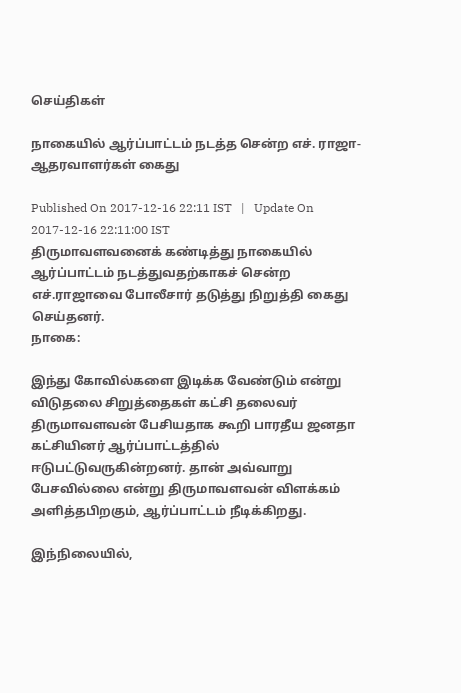செய்திகள்

நாகையில் ஆர்ப்பாட்டம் நடத்த சென்ற எச். ராஜா-ஆதரவாளர்கள் கைது

Published On 2017-12-16 22:11 IST   |   Update On 2017-12-16 22:11:00 IST
திருமாவளவனைக் கண்டித்து நாகையில் ஆர்ப்பாட்டம் நடத்துவதற்காகச் சென்ற எச்.ராஜாவை போலீசார் தடுத்து நிறுத்தி கைது செய்தனர்.
நாகை:

இந்து கோவில்களை இடிக்க வேண்டும் என்று விடுதலை சிறுத்தைகள் கட்சி தலைவர் திருமாவளவன் பேசியதாக கூறி பாரதீய ஜனதா கட்சியினர் ஆர்ப்பாட்டத்தில் ஈடுபட்டுவருகின்றனர். தான் அவ்வாறு பேசவில்லை என்று திருமாவளவன் விளக்கம் அளித்தபிறகும், ஆர்ப்பாட்டம் நீடிக்கிறது.

இந்நிலையில்,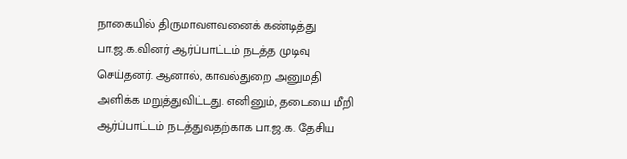நாகையில் திருமாவளவனைக் கண்டித்து பா.ஜ.க.வினர் ஆர்ப்பாட்டம் நடத்த முடிவு செய்தனர். ஆனால், காவல்துறை அனுமதி அளிக்க மறுத்துவிட்டது. எனினும், தடையை மீறி ஆர்ப்பாட்டம் நடத்துவதற்காக பா.ஜ.க. தேசிய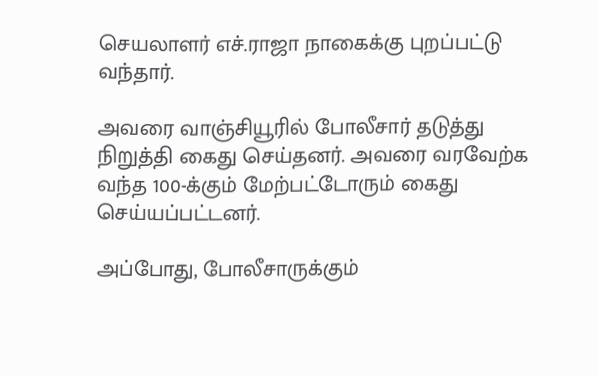செயலாளர் எச்.ராஜா நாகைக்கு புறப்பட்டு வந்தார்.

அவரை வாஞ்சியூரில் போலீசார் தடுத்து நிறுத்தி கைது செய்தனர். அவரை வரவேற்க வந்த 100-க்கும் மேற்பட்டோரும் கைது செய்யப்பட்டனர்.

அப்போது, போலீசாருக்கும்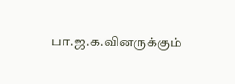பா.ஜ.க.வினருக்கும்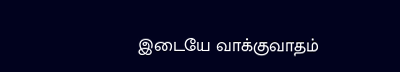இடையே வாக்குவாதம்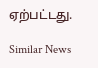ஏற்பட்டது.

Similar News